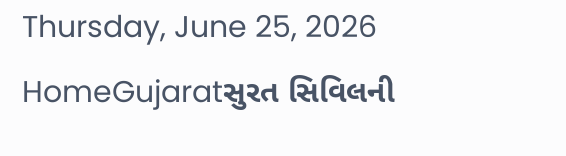Thursday, June 25, 2026
HomeGujaratસુરત સિવિલની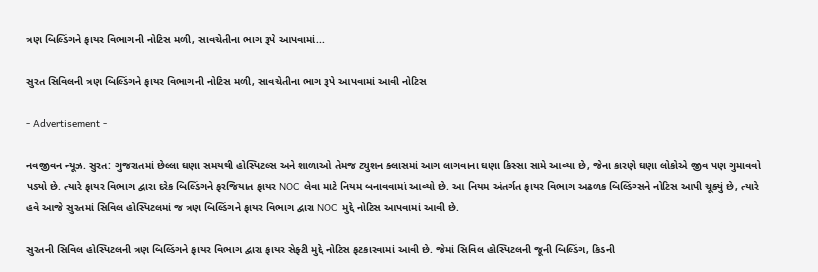ત્રણ બિલ્ડિંગને ફાયર વિભાગની નોટિસ મળી, સાવચેતીના ભાગ રૂપે આપવામાં...

સુરત સિવિલની ત્રણ બિલ્ડિંગને ફાયર વિભાગની નોટિસ મળી, સાવચેતીના ભાગ રૂપે આપવામાં આવી નોટિસ

- Advertisement -

નવજીવન ન્યૂઝ. સુરત: ગુજરાતમાં છેલ્લા ઘણા સમયથી હોસ્પિટલ્સ અને શાળાઓ તેમજ ટ્યુશન ક્લાસમાં આગ લાગવાના ઘણા કિસ્સા સામે આવ્યા છે, જેના કારણે ઘણા લોકોએ જીવ પણ ગુમાવવો પડ્યો છે. ત્યારે ફાયર વિભાગ દ્વારા દરેક બિલ્ડિંગને ફરજિયાત ફાયર NOC લેવા માટે નિયમ બનાવવામાં આવ્યો છે. આ નિયમ અંતર્ગત ફાયર વિભાગ અઢળક બિલ્ડિંગ્સને નોટિસ આપી ચૂક્યું છે, ત્યારે હવે આજે સુરતમાં સિવિલ હોસ્પિટલમાં જ ત્રણ બિલ્ડિંગને ફાયર વિભાગ દ્વારા NOC મુદ્દે નોટિસ આપવામાં આવી છે.

સુરતની સિવિલ હોસ્પિટલની ત્રણ બિલ્ડિંગને ફાયર વિભાગ દ્વારા ફાયર સેફ્ટી મુદ્દે નોટિસ ફટકારવામાં આવી છે. જેમાં સિવિલ હોસ્પિટલની જૂની બિલ્ડિંગ, કિડની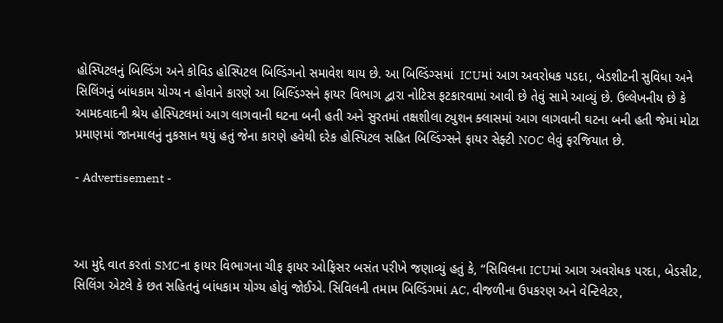હોસ્પિટલનું બિલ્ડિંગ અને કોવિડ હોસ્પિટલ બિલ્ડિંગનો સમાવેશ થાય છે. આ બિલ્ડિંગ્સમાં  ICUમાં આગ અવરોધક પડદા, બેડશીટની સુવિધા અને સિલિંગનું બાંધકામ યોગ્ય ન હોવાને કારણે આ બિલ્ડિંગ્સને ફાયર વિભાગ દ્વારા નોટિસ ફટકારવામાં આવી છે તેવું સામે આવ્યું છે. ઉલ્લેખનીય છે કે આમદવાદની શ્રેય હોસ્પિટલમાં આગ લાગવાની ઘટના બની હતી અને સુરતમાં તક્ષશીલા ટ્યુશન ક્લાસમાં આગ લાગવાની ઘટના બની હતી જેમાં મોટા પ્રમાણમાં જાનમાલનું નુકસાન થયું હતું જેના કારણે હવેથી દરેક હોસ્પિટલ સહિત બિલ્ડિંગ્સને ફાયર સેફ્ટી NOC લેવું ફરજિયાત છે.

- Advertisement -



આ મુદ્દે વાત કરતાં SMCના ફાયર વિભાગના ચીફ ફાયર ઓફિસર બસંત પરીખે જણાવ્યું હતું કે, “સિવિલના ICUમાં આગ અવરોધક પરદા, બેડસીટ, સિલિંગ એટલે કે છત સહિતનું બાંધકામ યોગ્ય હોવું જોઈએ. સિવિલની તમામ બિલ્ડિંગમાં AC, વીજળીના ઉપકરણ અને વેન્ટિલેટર,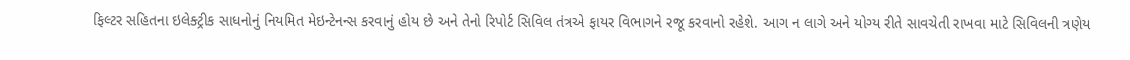ફિલ્ટર સહિતના ઇલેક્ટ્રીક સાધનોનું નિયમિત મેઇન્ટેનન્સ કરવાનું હોય છે અને તેનો રિપોર્ટ સિવિલ તંત્રએ ફાયર વિભાગને રજૂ કરવાનો રહેશે. આગ ન લાગે અને યોગ્ય રીતે સાવચેતી રાખવા માટે સિવિલની ત્રણેય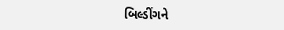બિલ્ડીંગને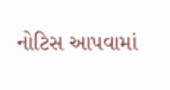નોટિસ આપવામાં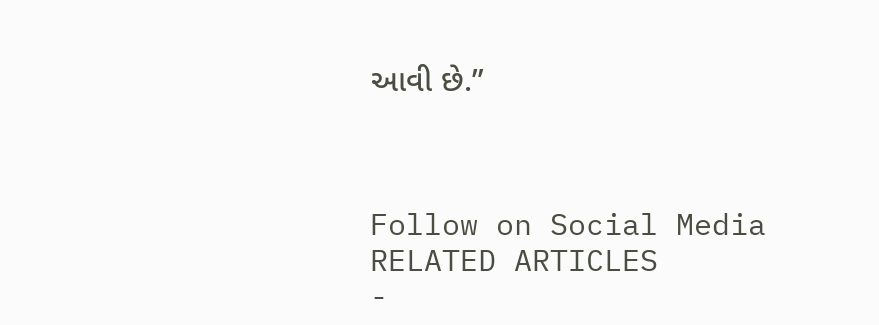આવી છે.”



Follow on Social Media
RELATED ARTICLES
-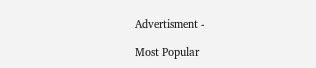Advertisment -

Most Popular